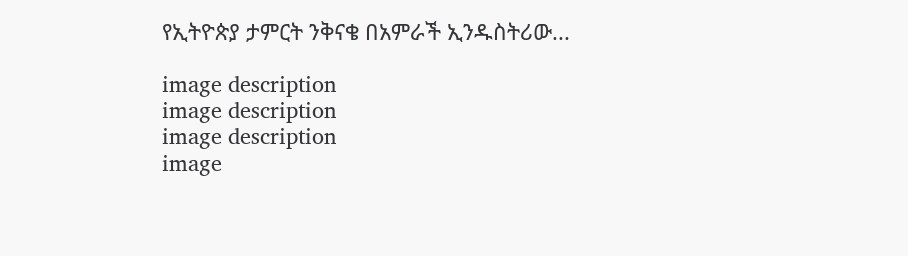የኢትዮጵያ ታምርት ንቅናቄ በአምራች ኢንዱስትሪው...

image description
image description
image description
image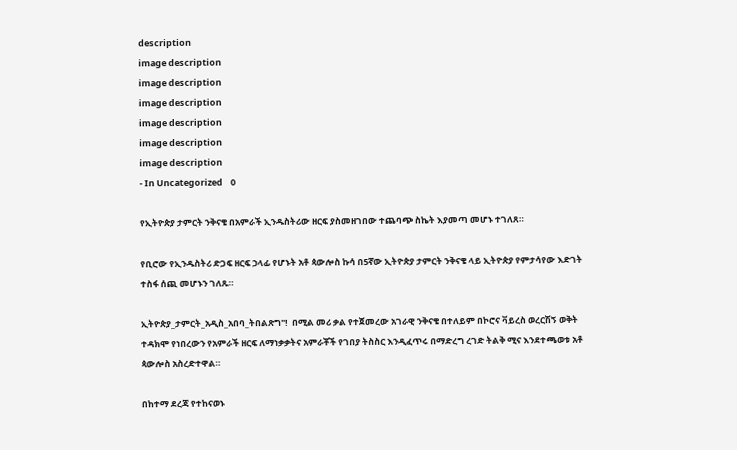description
image description
image description
image description
image description
image description
image description
- In Uncategorized    0

የኢትዮጵያ ታምርት ንቅናቄ በአምራች ኢንዱስትሪው ዘርፍ ያስመዘገበው ተጨባጭ ስኬት እያመጣ መሆኑ ተገለጸ።

የቢሮው የኢንዱስትሪ ድጋፍ ዘርፍ ኃላፊ የሆኑት አቶ ጳውሎስ ኩሳ በ5ኛው ኢትዮጵያ ታምርት ንቅናቄ ላይ ኢትዮጵያ የምታሳየው እድገት ተስፋ ሰጪ መሆኑን ገለጹ።

ኢትዮጵያ_ታምርት_አዲስ_አበባ_ትበልጽግ"!  በሚል መሪ ቃል የተጀመረው አገራዊ ንቅናቄ በተለይም በኮሮና ቫይረስ ወረርሽኝ ወቅት ተዳክሞ የነበረውን የአምራች ዘርፍ ለማነቃቃትና አምራቾች የገበያ ትስስር እንዲፈጥሩ በማድረግ ረገድ ትልቅ ሚና እንደተጫወቱ አቶ ጳውሎስ አስረድተዋል።

በከተማ ደረጃ የተከናወኑ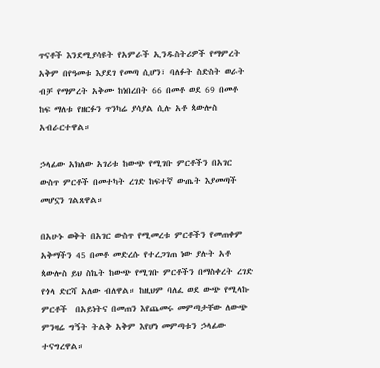ጥናቶች እንደሚያሳዩት የአምራች ኢንዱስትሪዎች የማምረት አቅም በየዓመቱ እያደገ የመጣ ሲሆን፣ ባለፉት ስድስት ወራት ብቻ የማምረት አቅሙ ከነበረበት 66 በመቶ ወደ 69 በመቶ ከፍ ማለቱ የዘርፉን ጥንካሬ ያሳያል ሲሉ አቶ ጳውሎስ አብራርተዋል።

ኃላፊው አክለው አገሪቱ ከውጭ የሚገቡ ምርቶችን በአገር ውስጥ ምርቶች በመተካት ረገድ ከፍተኛ ውጤት እያመጣች መሆኗን ገልጸዋል።

በአሁኑ ወቅት በአገር ውስጥ የሚመረቱ ምርቶችን የመጠቀም አቅማችን 45 በመቶ መድረሱ የተረጋገጠ ነው ያሉት አቶ ጳውሎስ ይህ ስኬት ከውጭ የሚገቡ ምርቶችን በማስቀረት ረገድ የጎላ ድርሻ አለው ብለዋል። ከዚህም ባለፈ ወደ ውጭ የሚላኩ ምርቶች  በአይነትና በመጠን እየጨመሩ መምጣታቸው ለውጭ ምንዛሬ ግኝት ትልቅ አቅም እየሆነ መምጣቱን ኃላፊው ተናግረዋል።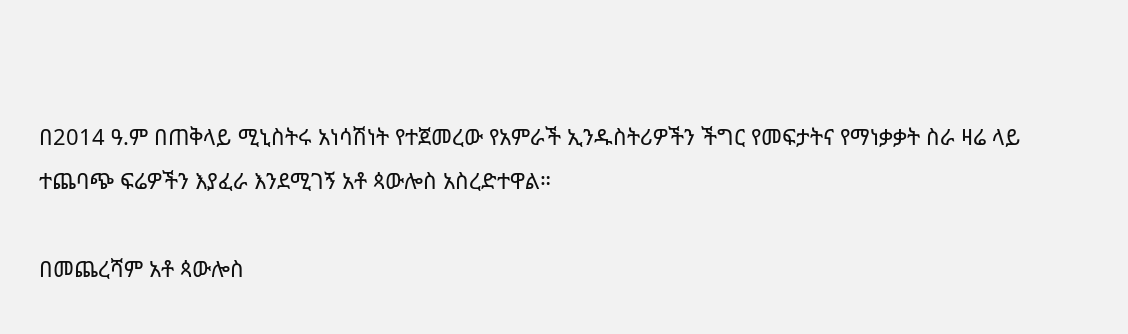በ2014 ዓ.ም በጠቅላይ ሚኒስትሩ አነሳሽነት የተጀመረው የአምራች ኢንዱስትሪዎችን ችግር የመፍታትና የማነቃቃት ስራ ዛሬ ላይ ተጨባጭ ፍሬዎችን እያፈራ እንደሚገኝ አቶ ጳውሎስ አስረድተዋል።

በመጨረሻም አቶ ጳውሎስ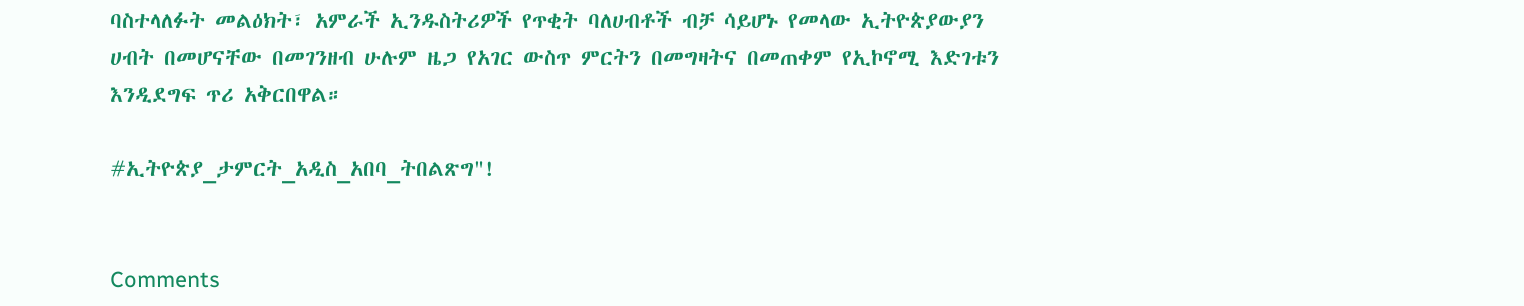ባስተላለፉት መልዕክት፣ አምራች ኢንዱስትሪዎች የጥቂት ባለሀብቶች ብቻ ሳይሆኑ የመላው ኢትዮጵያውያን ሀብት በመሆናቸው በመገንዘብ ሁሉም ዜጋ የአገር ውስጥ ምርትን በመግዛትና በመጠቀም የኢኮኖሚ እድገቱን እንዲደግፍ ጥሪ አቅርበዋል።

#ኢትዮጵያ_ታምርት_አዲስ_አበባ_ትበልጽግ"!


Comments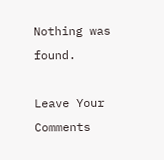Nothing was found.

Leave Your Comments